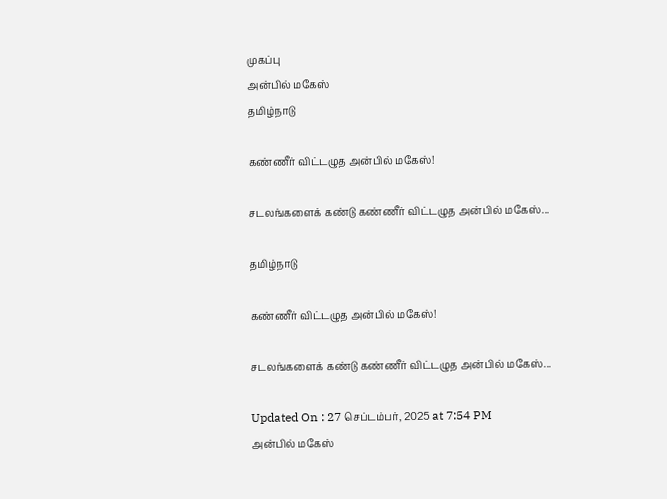முகப்பு
அன்பில் மகேஸ்
தமிழ்நாடு

கண்ணீர் விட்டழுத அன்பில் மகேஸ்!

சடலங்களைக் கண்டு கண்ணீர் விட்டழுத அன்பில் மகேஸ்...

தமிழ்நாடு

கண்ணீர் விட்டழுத அன்பில் மகேஸ்!

சடலங்களைக் கண்டு கண்ணீர் விட்டழுத அன்பில் மகேஸ்...

Updated On : 27 செப்டம்பர், 2025 at 7:54 PM
அன்பில் மகேஸ்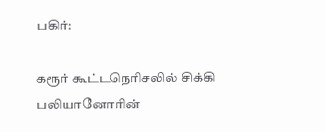பகிர்:

கரூர் கூட்டநெரிசலில் சிக்கி பலியானோரின்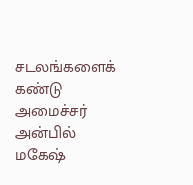சடலங்களைக் கண்டு அமைச்சர் அன்பில் மகேஷ்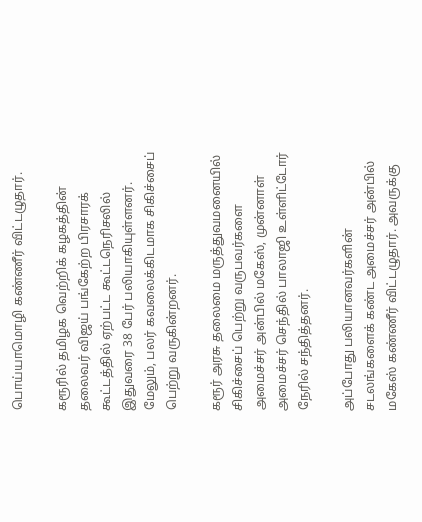பொய்யாமொழி கண்ணீர் விட்டழுதார்.

கரூரில் தமிழக வெற்றிக் கழகத்தின் தலைவர் விஜய் பங்கேற்ற பிரசாரக் கூட்டத்தில் ஏற்பட்ட கூட்டநெரிசலில் இதுவரை 38 பேர் பலியாகியுள்ளனர். மேலும், பலர் கவலைக்கிடமாக சிகிச்சைப் பெற்று வருகின்றனர்.

கரூர் அரசு தலைமை மருத்துவமனையில் சிகிச்சைப் பெற்று வருபவர்களை அமைச்சர் அன்பில் மகேஸ், முன்னாள் அமைச்சர் செந்தில் பாலாஜி உள்ளிட்டோர் நேரில் சந்தித்தனர்.

அப்போது பலியானவர்களின் சடலங்களைக் கண்ட அமைச்சர் அன்பில் மகேஸ் கண்ணீர் விட்டழுதார். அவருக்கு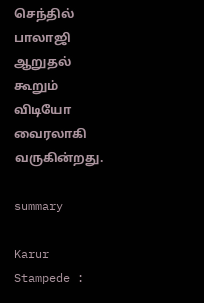செந்தில் பாலாஜி ஆறுதல் கூறும் விடியோ வைரலாகி வருகின்றது.

summary

Karur Stampede :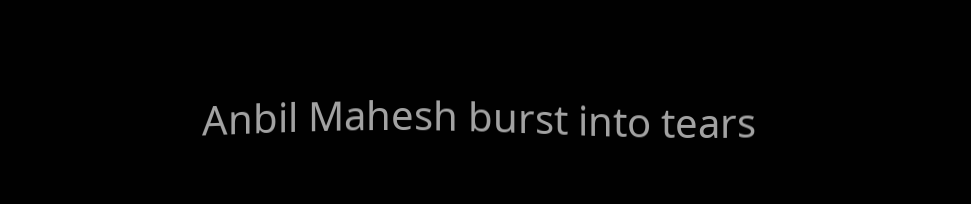Anbil Mahesh burst into tears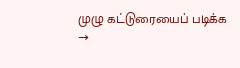முழு கட்டுரையைப் படிக்க →